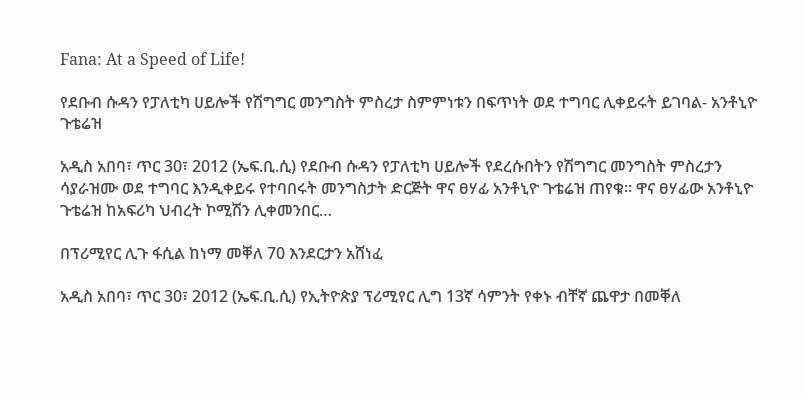Fana: At a Speed of Life!

የደቡብ ሱዳን የፓለቲካ ሀይሎች የሽግግር መንግስት ምስረታ ስምምነቱን በፍጥነት ወደ ተግባር ሊቀይሩት ይገባል- አንቶኒዮ ጉቴሬዝ

አዲስ አበባ፣ ጥር 30፣ 2012 (ኤፍ.ቢ.ሲ) የደቡብ ሱዳን የፓለቲካ ሀይሎች የደረሱበትን የሽግግር መንግስት ምስረታን ሳያራዝሙ ወደ ተግባር እንዲቀይሩ የተባበሩት መንግስታት ድርጅት ዋና ፀሃፊ አንቶኒዮ ጉቴሬዝ ጠየቁ። ዋና ፀሃፊው አንቶኒዮ ጉቴሬዝ ከአፍሪካ ህብረት ኮሚሽን ሊቀመንበር…

በፕሪሚየር ሊጉ ፋሲል ከነማ መቐለ 70 እንደርታን አሸነፈ

አዲስ አበባ፣ ጥር 30፣ 2012 (ኤፍ.ቢ.ሲ) የኢትዮጵያ ፕሪሚየር ሊግ 13ኛ ሳምንት የቀኑ ብቸኛ ጨዋታ በመቐለ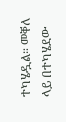ተካሄዷል። መቐለ ላይ በተካሄደው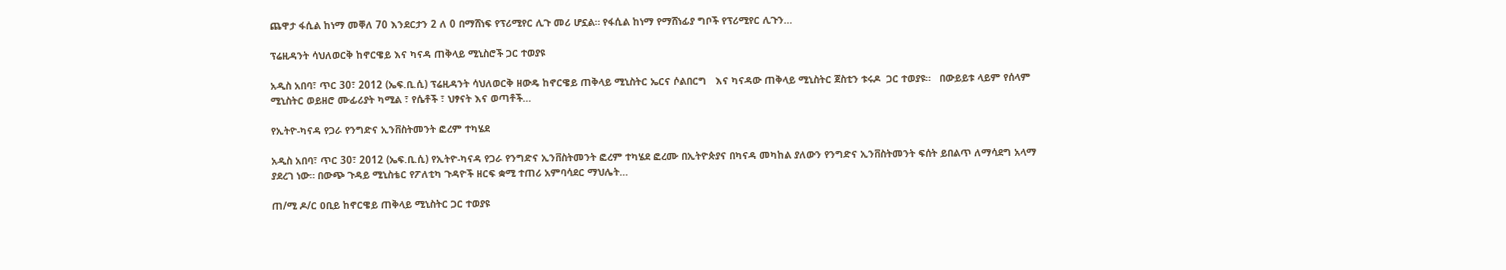ጨዋታ ፋሲል ከነማ መቐለ 70 እንደርታን 2 ለ 0 በማሸነፍ የፕሪሚየር ሊጉ መሪ ሆኗል። የፋሲል ከነማ የማሸነፊያ ግቦች የፕሪሚየር ሊጉን…

ፕሬዚዳንት ሳህለወርቅ ከኖርዌይ እና ካናዳ ጠቅላይ ሚኒስሮች ጋር ተወያዩ

አዲስ አበባ፣ ጥር 30፣ 2012 (ኤፍ.ቢ.ሲ) ፕሬዚዳንት ሳህለወርቅ ዘውዴ ከኖርዌይ ጠቅላይ ሚኒስትር ኤርና ሶልበርግ   እና ካናዳው ጠቅላይ ሚኒስትር ጀስቲን ቱሩዶ  ጋር ተወያዩ።   በውይይቱ ላይም የሰላም ሚኒስትር ወይዘሮ ሙፊሪያት ካሚል ፣ የሴቶች ፣ ህፃናት እና ወጣቶች…

የኢትዮ-ካናዳ የጋራ የንግድና ኢንቨስትመንት ፎረም ተካሄደ

አዲስ አበባ፣ ጥር 30፣ 2012 (ኤፍ.ቢ.ሲ) የኢትዮ-ካናዳ የጋራ የንግድና ኢንቨስትመንት ፎረም ተካሄደ ፎረሙ በኢትዮጵያና በካናዳ መካከል ያለውን የንግድና ኢንቨስትመንት ፍሰት ይበልጥ ለማሳደግ አላማ ያደረገ ነው። በውጭ ጉዳይ ሚኒስቴር የፖለቲካ ጉዳዮች ዘርፍ ቋሚ ተጠሪ አምባሳደር ማህሌት…

ጠ/ሚ ዶ/ር ዐቢይ ከኖርዌይ ጠቅላይ ሚኒስትር ጋር ተወያዩ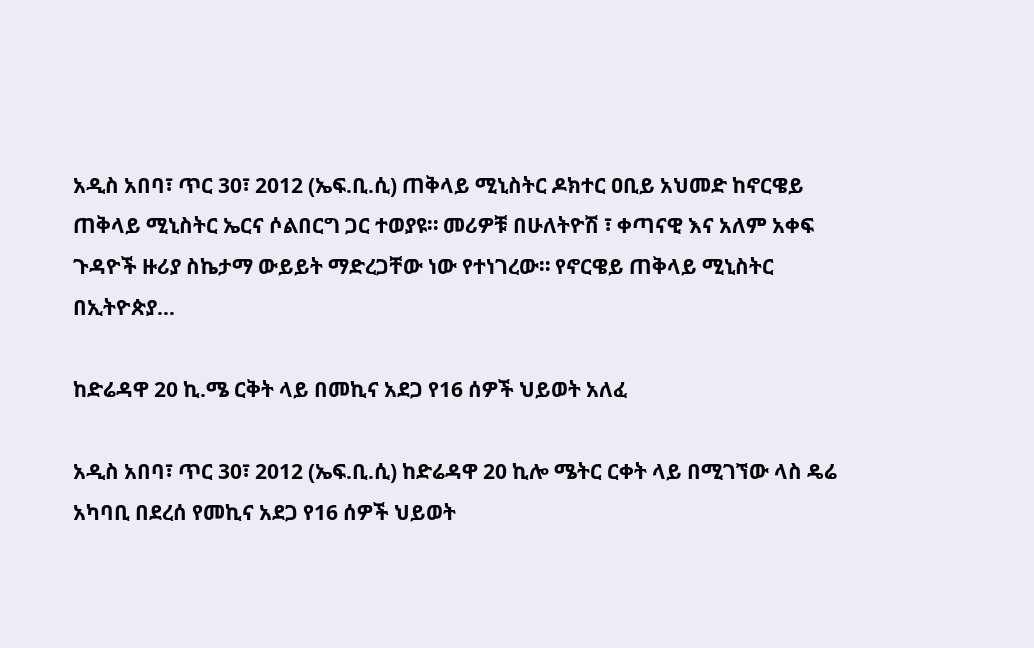አዲስ አበባ፣ ጥር 30፣ 2012 (ኤፍ.ቢ.ሲ) ጠቅላይ ሚኒስትር ዶክተር ዐቢይ አህመድ ከኖርዌይ ጠቅላይ ሚኒስትር ኤርና ሶልበርግ ጋር ተወያዩ። መሪዎቹ በሁለትዮሽ ፣ ቀጣናዊ እና አለም አቀፍ ጉዳዮች ዙሪያ ስኬታማ ውይይት ማድረጋቸው ነው የተነገረው። የኖርዌይ ጠቅላይ ሚኒስትር በኢትዮጵያ…

ከድሬዳዋ 20 ኪ.ሜ ርቅት ላይ በመኪና አደጋ የ16 ሰዎች ህይወት አለፈ

አዲስ አበባ፣ ጥር 30፣ 2012 (ኤፍ.ቢ.ሲ) ከድሬዳዋ 20 ኪሎ ሜትር ርቀት ላይ በሚገኘው ላስ ዴሬ አካባቢ በደረሰ የመኪና አደጋ የ16 ሰዎች ህይወት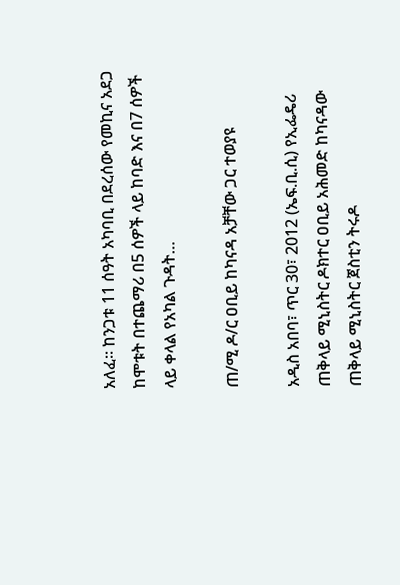አለፈ። ከንጋቱ 11 ሰዓት አካባቢ በደረሰው የመኪና አደጋ ከሞቱት በተጨማሪ በ5 ሰዎች ላይ ከባድ እና በ7 ሰዎች ላይ ቀላል የአካል ጉዳት…

ጠ/ሚ ዶ/ር ዐቢይ ከካናዳ አቻቸው ጋር ተወያዩ

አዲስ አበባ፣ ጥር 30፣ 2012 (ኤፍ.ቢ.ሲ) የኢፌዴሪ ጠቅላይ ሚኒስትር ዶክተር ዐቢይ አሕመድ ከካናዳው ጠቅላይ ሚኒስትር ጀስቲን ትሩዶ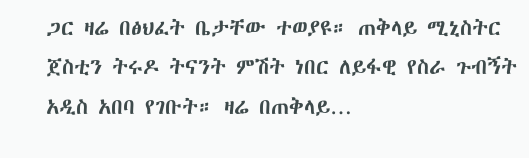ጋር ዛሬ በፅህፈት ቤታቸው ተወያዩ። ጠቅላይ ሚኒስትር ጀስቲን ትሩዶ ትናንት ምሽት ነበር ለይፋዊ የስራ ጉብኝት አዲስ አበባ የገቡት። ዛሬ በጠቅላይ…